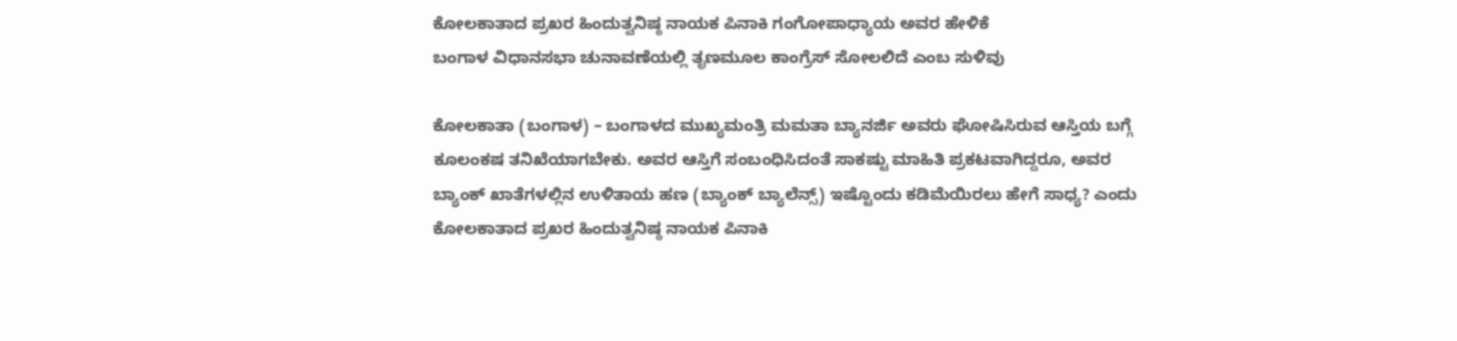ಕೋಲಕಾತಾದ ಪ್ರಖರ ಹಿಂದುತ್ವನಿಷ್ಠ ನಾಯಕ ಪಿನಾಕಿ ಗಂಗೋಪಾಧ್ಯಾಯ ಅವರ ಹೇಳಿಕೆ
ಬಂಗಾಳ ವಿಧಾನಸಭಾ ಚುನಾವಣೆಯಲ್ಲಿ ತೃಣಮೂಲ ಕಾಂಗ್ರೆಸ್ ಸೋಲಲಿದೆ ಎಂಬ ಸುಳಿವು

ಕೋಲಕಾತಾ (ಬಂಗಾಳ) – ಬಂಗಾಳದ ಮುಖ್ಯಮಂತ್ರಿ ಮಮತಾ ಬ್ಯಾನರ್ಜಿ ಅವರು ಘೋಷಿಸಿರುವ ಆಸ್ತಿಯ ಬಗ್ಗೆ ಕೂಲಂಕಷ ತನಿಖೆಯಾಗಬೇಕು. ಅವರ ಆಸ್ತಿಗೆ ಸಂಬಂಧಿಸಿದಂತೆ ಸಾಕಷ್ಟು ಮಾಹಿತಿ ಪ್ರಕಟವಾಗಿದ್ದರೂ, ಅವರ ಬ್ಯಾಂಕ್ ಖಾತೆಗಳಲ್ಲಿನ ಉಳಿತಾಯ ಹಣ (ಬ್ಯಾಂಕ್ ಬ್ಯಾಲೆನ್ಸ್) ಇಷ್ಟೊಂದು ಕಡಿಮೆಯಿರಲು ಹೇಗೆ ಸಾಧ್ಯ? ಎಂದು ಕೋಲಕಾತಾದ ಪ್ರಖರ ಹಿಂದುತ್ವನಿಷ್ಠ ನಾಯಕ ಪಿನಾಕಿ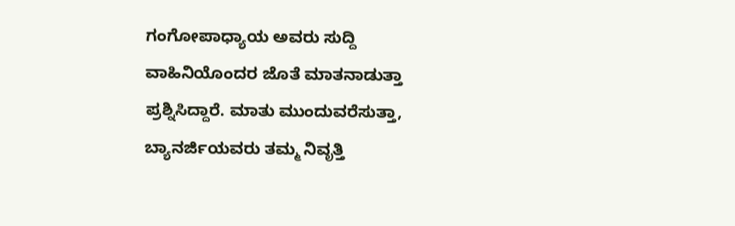ಗಂಗೋಪಾಧ್ಯಾಯ ಅವರು ಸುದ್ದಿ ವಾಹಿನಿಯೊಂದರ ಜೊತೆ ಮಾತನಾಡುತ್ತಾ ಪ್ರಶ್ನಿಸಿದ್ದಾರೆ. ಮಾತು ಮುಂದುವರೆಸುತ್ತಾ, ಬ್ಯಾನರ್ಜಿಯವರು ತಮ್ಮ ನಿವೃತ್ತಿ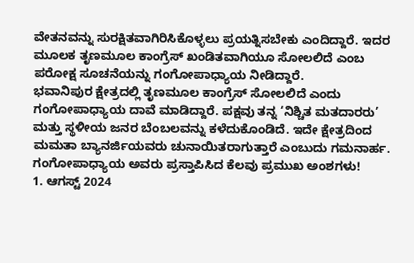ವೇತನವನ್ನು ಸುರಕ್ಷಿತವಾಗಿರಿಸಿಕೊಳ್ಳಲು ಪ್ರಯತ್ನಿಸಬೇಕು ಎಂದಿದ್ದಾರೆ. ಇದರ ಮೂಲಕ ತೃಣಮೂಲ ಕಾಂಗ್ರೆಸ್ ಖಂಡಿತವಾಗಿಯೂ ಸೋಲಲಿದೆ ಎಂಬ ಪರೋಕ್ಷ ಸೂಚನೆಯನ್ನು ಗಂಗೋಪಾಧ್ಯಾಯ ನೀಡಿದ್ದಾರೆ.
ಭವಾನಿಪುರ ಕ್ಷೇತ್ರದಲ್ಲಿ ತೃಣಮೂಲ ಕಾಂಗ್ರೆಸ್ ಸೋಲಲಿದೆ ಎಂದು ಗಂಗೋಪಾಧ್ಯಾಯ ದಾವೆ ಮಾಡಿದ್ದಾರೆ. ಪಕ್ಷವು ತನ್ನ ‘ನಿಶ್ಚಿತ ಮತದಾರರು’ ಮತ್ತು ಸ್ಥಳೀಯ ಜನರ ಬೆಂಬಲವನ್ನು ಕಳೆದುಕೊಂಡಿದೆ. ಇದೇ ಕ್ಷೇತ್ರದಿಂದ ಮಮತಾ ಬ್ಯಾನರ್ಜಿಯವರು ಚುನಾಯಿತರಾಗುತ್ತಾರೆ ಎಂಬುದು ಗಮನಾರ್ಹ.
ಗಂಗೋಪಾಧ್ಯಾಯ ಅವರು ಪ್ರಸ್ತಾಪಿಸಿದ ಕೆಲವು ಪ್ರಮುಖ ಅಂಶಗಳು!
1. ಆಗಸ್ಟ್ 2024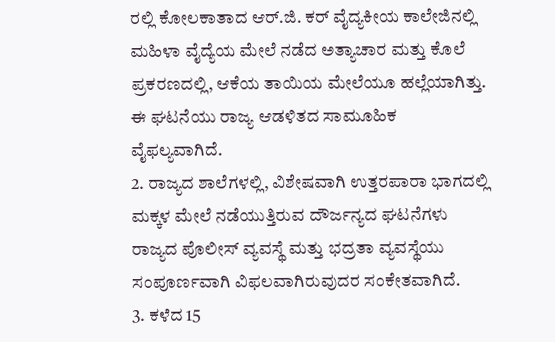ರಲ್ಲಿ ಕೋಲಕಾತಾದ ಆರ್.ಜಿ. ಕರ್ ವೈದ್ಯಕೀಯ ಕಾಲೇಜಿನಲ್ಲಿ ಮಹಿಳಾ ವೈದ್ಯೆಯ ಮೇಲೆ ನಡೆದ ಅತ್ಯಾಚಾರ ಮತ್ತು ಕೊಲೆ ಪ್ರಕರಣದಲ್ಲಿ, ಆಕೆಯ ತಾಯಿಯ ಮೇಲೆಯೂ ಹಲ್ಲೆಯಾಗಿತ್ತು. ಈ ಘಟನೆಯು ರಾಜ್ಯ ಆಡಳಿತದ ಸಾಮೂಹಿಕ ವೈಫಲ್ಯವಾಗಿದೆ.
2. ರಾಜ್ಯದ ಶಾಲೆಗಳಲ್ಲಿ, ವಿಶೇಷವಾಗಿ ಉತ್ತರಪಾರಾ ಭಾಗದಲ್ಲಿ ಮಕ್ಕಳ ಮೇಲೆ ನಡೆಯುತ್ತಿರುವ ದೌರ್ಜನ್ಯದ ಘಟನೆಗಳು ರಾಜ್ಯದ ಪೊಲೀಸ್ ವ್ಯವಸ್ಥೆ ಮತ್ತು ಭದ್ರತಾ ವ್ಯವಸ್ಥೆಯು ಸಂಪೂರ್ಣವಾಗಿ ವಿಫಲವಾಗಿರುವುದರ ಸಂಕೇತವಾಗಿದೆ.
3. ಕಳೆದ 15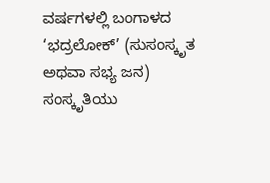ವರ್ಷಗಳಲ್ಲಿ ಬಂಗಾಳದ ‘ಭದ್ರಲೋಕ್’ (ಸುಸಂಸ್ಕೃತ ಅಥವಾ ಸಭ್ಯ ಜನ) ಸಂಸ್ಕೃತಿಯು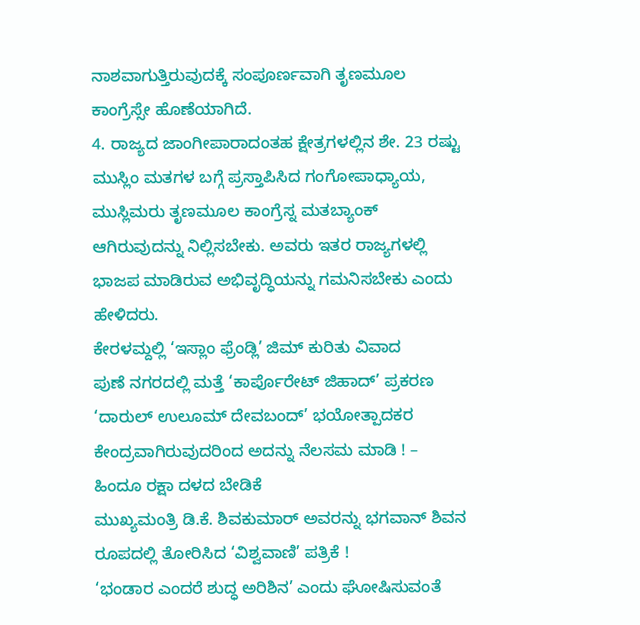ನಾಶವಾಗುತ್ತಿರುವುದಕ್ಕೆ ಸಂಪೂರ್ಣವಾಗಿ ತೃಣಮೂಲ ಕಾಂಗ್ರೆಸ್ಸೇ ಹೊಣೆಯಾಗಿದೆ.
4. ರಾಜ್ಯದ ಜಾಂಗೀಪಾರಾದಂತಹ ಕ್ಷೇತ್ರಗಳಲ್ಲಿನ ಶೇ. 23 ರಷ್ಟು ಮುಸ್ಲಿಂ ಮತಗಳ ಬಗ್ಗೆ ಪ್ರಸ್ತಾಪಿಸಿದ ಗಂಗೋಪಾಧ್ಯಾಯ, ಮುಸ್ಲಿಮರು ತೃಣಮೂಲ ಕಾಂಗ್ರೆಸ್ನ ಮತಬ್ಯಾಂಕ್ ಆಗಿರುವುದನ್ನು ನಿಲ್ಲಿಸಬೇಕು. ಅವರು ಇತರ ರಾಜ್ಯಗಳಲ್ಲಿ ಭಾಜಪ ಮಾಡಿರುವ ಅಭಿವೃದ್ಧಿಯನ್ನು ಗಮನಿಸಬೇಕು ಎಂದು ಹೇಳಿದರು.
ಕೇರಳಮ್ದಲ್ಲಿ ‘ಇಸ್ಲಾಂ ಫ್ರೆಂಡ್ಲಿ’ ಜಿಮ್ ಕುರಿತು ವಿವಾದ
ಪುಣೆ ನಗರದಲ್ಲಿ ಮತ್ತೆ ‘ಕಾರ್ಪೊರೇಟ್ ಜಿಹಾದ್’ ಪ್ರಕರಣ
‘ದಾರುಲ್ ಉಲೂಮ್ ದೇವಬಂದ್’ ಭಯೋತ್ಪಾದಕರ ಕೇಂದ್ರವಾಗಿರುವುದರಿಂದ ಅದನ್ನು ನೆಲಸಮ ಮಾಡಿ ! – ಹಿಂದೂ ರಕ್ಷಾ ದಳದ ಬೇಡಿಕೆ
ಮುಖ್ಯಮಂತ್ರಿ ಡಿ.ಕೆ. ಶಿವಕುಮಾರ್ ಅವರನ್ನು ಭಗವಾನ್ ಶಿವನ ರೂಪದಲ್ಲಿ ತೋರಿಸಿದ ‘ವಿಶ್ವವಾಣಿ’ ಪತ್ರಿಕೆ !
‘ಭಂಡಾರ ಎಂದರೆ ಶುದ್ಧ ಅರಿಶಿನ’ ಎಂದು ಘೋಷಿಸುವಂತೆ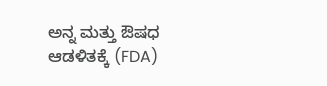ಅನ್ನ ಮತ್ತು ಔಷಧ ಆಡಳಿತಕ್ಕೆ (FDA)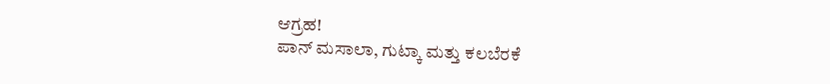ಆಗ್ರಹ!
ಪಾನ್ ಮಸಾಲಾ, ಗುಟ್ಕಾ ಮತ್ತು ಕಲಬೆರಕೆ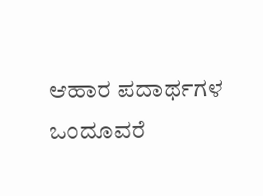ಆಹಾರ ಪದಾರ್ಥಗಳ ಒಂದೂವರೆ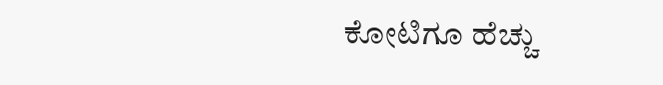ಕೋಟಿಗೂ ಹೆಚ್ಚು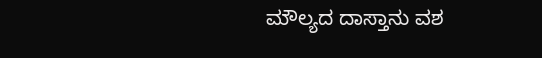ಮೌಲ್ಯದ ದಾಸ್ತಾನು ವಶ